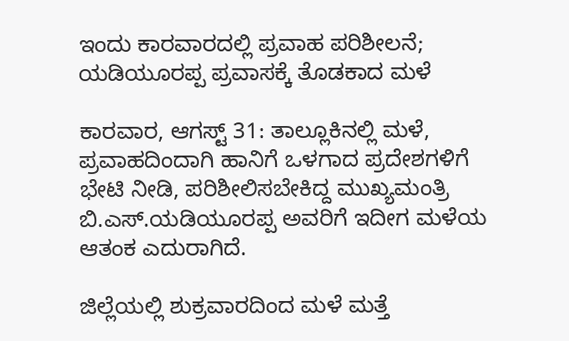ಇಂದು ಕಾರವಾರದಲ್ಲಿ ಪ್ರವಾಹ ಪರಿಶೀಲನೆ; ಯಡಿಯೂರಪ್ಪ ಪ್ರವಾಸಕ್ಕೆ ತೊಡಕಾದ ಮಳೆ

ಕಾರವಾರ, ಆಗಸ್ಟ್ 31: ತಾಲ್ಲೂಕಿನಲ್ಲಿ ಮಳೆ, ಪ್ರವಾಹದಿಂದಾಗಿ ಹಾನಿಗೆ ಒಳಗಾದ ಪ್ರದೇಶಗಳಿಗೆ ಭೇಟಿ ನೀಡಿ, ಪರಿಶೀಲಿಸಬೇಕಿದ್ದ ಮುಖ್ಯಮಂತ್ರಿ ಬಿ.ಎಸ್.ಯಡಿಯೂರಪ್ಪ ಅವರಿಗೆ ಇದೀಗ ಮಳೆಯ ಆತಂಕ ಎದುರಾಗಿದೆ.

ಜಿಲ್ಲೆಯಲ್ಲಿ ಶುಕ್ರವಾರದಿಂದ ಮಳೆ ಮತ್ತೆ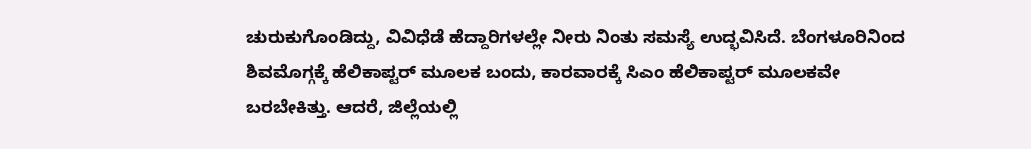ಚುರುಕುಗೊಂಡಿದ್ದು, ವಿವಿಧೆಡೆ ಹೆದ್ದಾರಿಗಳಲ್ಲೇ ನೀರು ನಿಂತು‌ ಸಮಸ್ಯೆ ಉದ್ಭವಿಸಿದೆ. ಬೆಂಗಳೂರಿನಿಂದ ಶಿವಮೊಗ್ಗಕ್ಕೆ ಹೆಲಿಕಾಪ್ಟರ್ ಮೂಲಕ ಬಂದು, ಕಾರವಾರಕ್ಕೆ ಸಿಎಂ ಹೆಲಿಕಾಪ್ಟರ್ ಮೂಲಕವೇ ಬರಬೇಕಿತ್ತು. ಆದರೆ, ಜಿಲ್ಲೆಯಲ್ಲಿ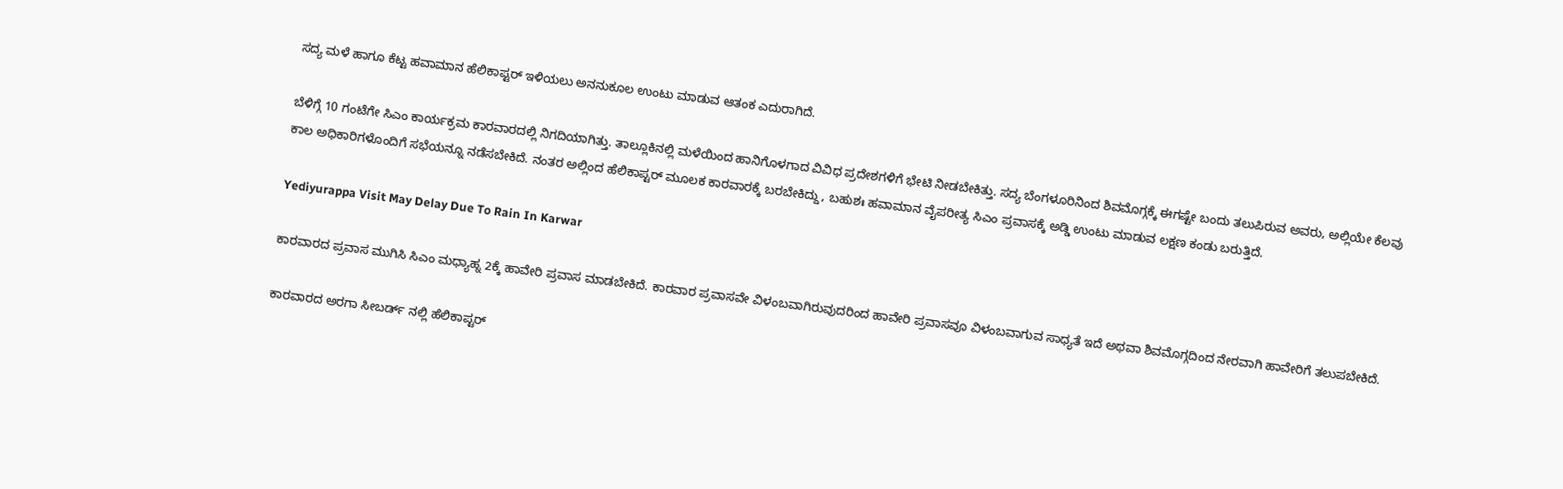ಸದ್ಯ ಮಳೆ ಹಾಗೂ ಕೆಟ್ಟ ಹವಾಮಾನ ಹೆಲಿಕಾಪ್ಟರ್ ಇಳಿಯಲು ಅನನುಕೂಲ ಉಂಟು ಮಾಡುವ ಆತಂಕ ಎದುರಾಗಿದೆ.

ಬೆಳಿಗ್ಗೆ 10 ಗಂಟೆಗೇ ಸಿಎಂ ಕಾರ್ಯಕ್ರಮ ಕಾರವಾರದಲ್ಲಿ ನಿಗದಿಯಾಗಿತ್ತು. ತಾಲ್ಲೂಕಿನಲ್ಲಿ ಮಳೆಯಿಂದ ಹಾನಿಗೊಳಗಾದ ವಿವಿಧ ಪ್ರದೇಶಗಳಿಗೆ ಭೇಟಿ ನೀಡಬೇಕಿತ್ತು. ಸದ್ಯ ಬೆಂಗಳೂರಿನಿಂದ ಶಿವಮೊಗ್ಗಕ್ಕೆ ಈಗಷ್ಟೇ ಬಂದು ತಲುಪಿರುವ ಅವರು, ಅಲ್ಲಿಯೇ ಕೆಲವು ಕಾಲ ಅಧಿಕಾರಿಗಳೊಂದಿಗೆ ಸಭೆಯನ್ನೂ ನಡೆಸಬೇಕಿದೆ. ನಂತರ ಅಲ್ಲಿಂದ ಹೆಲಿಕಾಪ್ಟರ್ ಮೂಲಕ ಕಾರವಾರಕ್ಕೆ ಬರಬೇಕಿದ್ದು, ಬಹುಶಃ ಹವಾಮಾನ ವೈಪರೀತ್ಯ ಸಿಎಂ ಪ್ರವಾಸಕ್ಕೆ ಅಡ್ಡಿ ಉಂಟು ಮಾಡುವ ಲಕ್ಷಣ ಕಂಡು ಬರುತ್ತಿದೆ.

Yediyurappa Visit May Delay Due To Rain In Karwar

ಕಾರವಾರದ ಪ್ರವಾಸ ಮುಗಿಸಿ ಸಿಎಂ ಮಧ್ಯಾಹ್ನ 2ಕ್ಕೆ ಹಾವೇರಿ ಪ್ರವಾಸ ಮಾಡಬೇಕಿದೆ. ಕಾರವಾರ ಪ್ರವಾಸವೇ ವಿಳಂಬವಾಗಿರುವುದರಿಂದ ಹಾವೇರಿ ಪ್ರವಾಸವೂ ವಿಳಂಬವಾಗುವ ಸಾಧ್ಯತೆ ಇದೆ ಅಥವಾ ಶಿವಮೊಗ್ಗದಿಂದ ನೇರವಾಗಿ ಹಾವೇರಿಗೆ ತಲುಪಬೇಕಿದೆ.

ಕಾರವಾರದ ಅರಗಾ ಸೀಬರ್ಡ್ ನಲ್ಲಿ ಹೆಲಿಕಾಪ್ಟರ್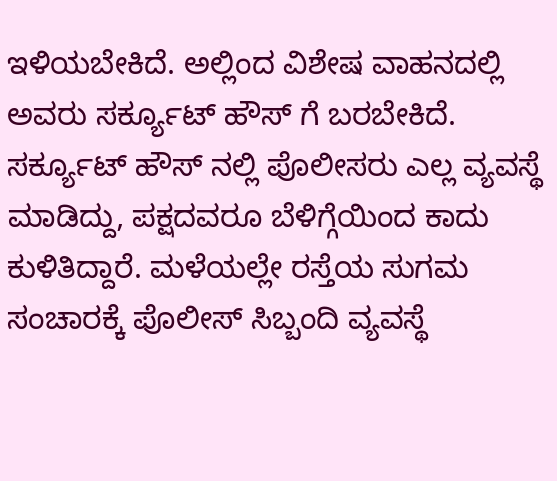ಇಳಿಯಬೇಕಿದೆ. ಅಲ್ಲಿಂದ ವಿಶೇಷ ವಾಹನದಲ್ಲಿ ಅವರು ಸರ್ಕ್ಯೂಟ್ ಹೌಸ್ ಗೆ ಬರಬೇಕಿದೆ. ಸರ್ಕ್ಯೂಟ್ ಹೌಸ್ ನಲ್ಲಿ ಪೊಲೀಸರು ಎಲ್ಲ ವ್ಯವಸ್ಥೆ ಮಾಡಿದ್ದು, ಪಕ್ಷದವರೂ ಬೆಳಿಗ್ಗೆಯಿಂದ ಕಾದು ಕುಳಿತಿದ್ದಾರೆ. ಮಳೆಯಲ್ಲೇ ರಸ್ತೆಯ ಸುಗಮ ಸಂಚಾರಕ್ಕೆ ಪೊಲೀಸ್ ಸಿಬ್ಬಂದಿ ವ್ಯವಸ್ಥೆ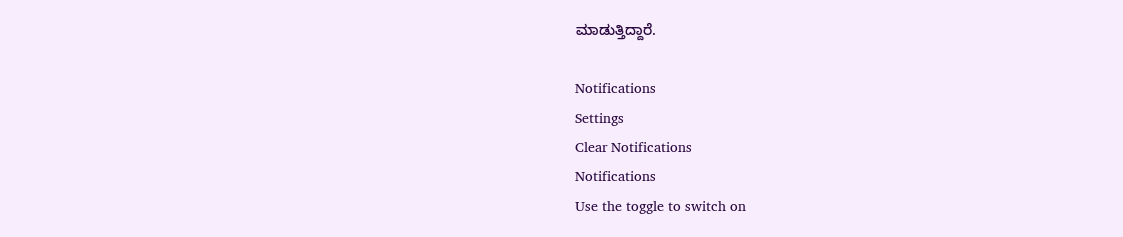ಮಾಡುತ್ತಿದ್ದಾರೆ.

Notifications
Settings
Clear Notifications
Notifications
Use the toggle to switch on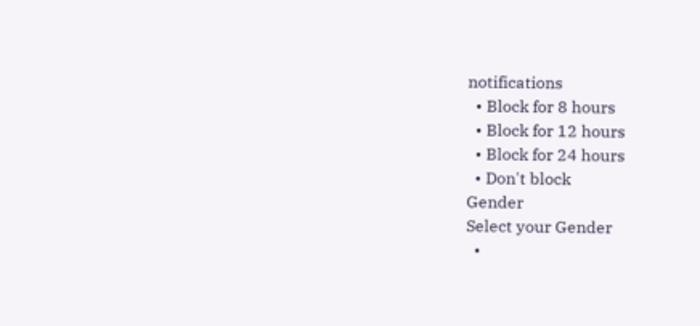notifications
  • Block for 8 hours
  • Block for 12 hours
  • Block for 24 hours
  • Don't block
Gender
Select your Gender
  •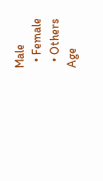Male
  • Female
  • Others
Age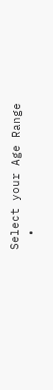Select your Age Range
  •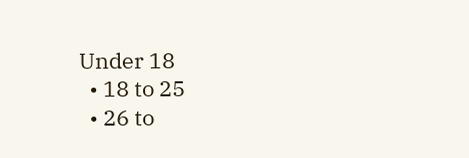Under 18
  • 18 to 25
  • 26 to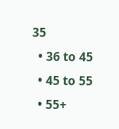35
  • 36 to 45
  • 45 to 55
  • 55+